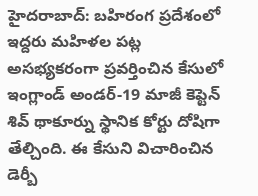హైదరాబాద్: బహిరంగ ప్రదేశంలో ఇద్దరు మహిళల పట్ల అసభ్యకరంగా ప్రవర్తించిన కేసులో ఇంగ్లాండ్ అండర్-19 మాజీ కెప్టెన్ శివ్ థాకూర్ను స్థానిక కోర్టు దోషిగా తేల్చింది. ఈ కేసుని విచారించిన డెర్బీ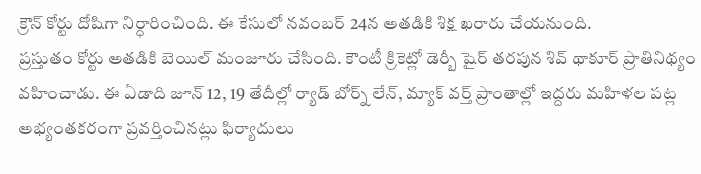క్రౌన్ కోర్టు దోషిగా నిర్ధారించింది. ఈ కేసులో నవంబర్ 24న అతడికి శిక్ష ఖరారు చేయనుంది.
ప్రస్తుతం కోర్టు అతడికి బెయిల్ మంజూరు చేసింది. కౌంటీ క్రికెట్లో డెర్బీ షైర్ తరపున శివ్ థాకూర్ ప్రాతినిథ్యం వహించాడు. ఈ ఏడాది జూన్ 12, 19 తేదీల్లో ర్యాడ్ బోర్న్ లేన్, మ్యాక్ వర్త్ ప్రాంతాల్లో ఇద్దరు మహిళల పట్ల అభ్యంతకరంగా ప్రవర్తించినట్లు ఫిర్యాదులు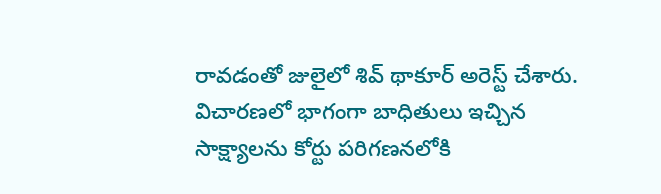రావడంతో జులైలో శివ్ థాకూర్ అరెస్ట్ చేశారు.
విచారణలో భాగంగా బాధితులు ఇచ్చిన సాక్ష్యాలను కోర్టు పరిగణనలోకి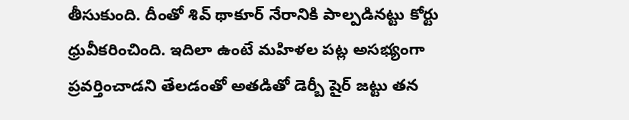తీసుకుంది. దీంతో శివ్ థాకూర్ నేరానికి పాల్పడినట్టు కోర్టు ధ్రువీకరించింది. ఇదిలా ఉంటే మహిళల పట్ల అసభ్యంగా ప్రవర్తించాడని తేలడంతో అతడితో డెర్బీ షైర్ జట్టు తన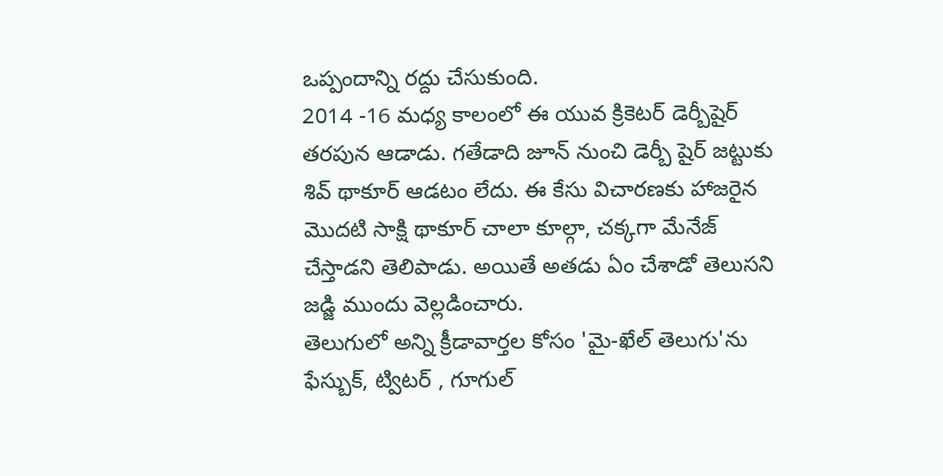ఒప్పందాన్ని రద్దు చేసుకుంది.
2014 -16 మధ్య కాలంలో ఈ యువ క్రికెటర్ డెర్బీషైర్ తరపున ఆడాడు. గతేడాది జూన్ నుంచి డెర్బీ షైర్ జట్టుకు శివ్ థాకూర్ ఆడటం లేదు. ఈ కేసు విచారణకు హాజరైన మొదటి సాక్షి థాకూర్ చాలా కూల్గా, చక్కగా మేనేజ్ చేస్తాడని తెలిపాడు. అయితే అతడు ఏం చేశాడో తెలుసని జడ్జి ముందు వెల్లడించారు.
తెలుగులో అన్ని క్రీడావార్తల కోసం 'మై-ఖేల్ తెలుగు'ను ఫేస్బుక్, ట్విటర్ , గూగుల్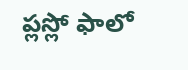ప్లస్లో ఫాలో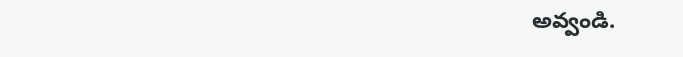అవ్వండి.